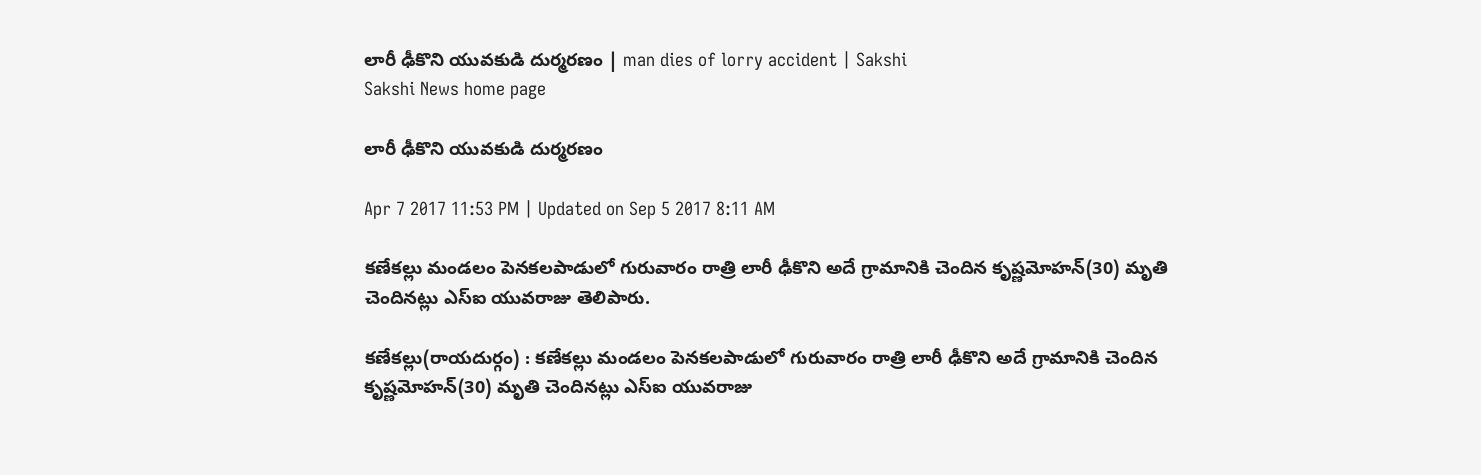లారీ ఢీకొని యువకుడి దుర్మరణం | man dies of lorry accident | Sakshi
Sakshi News home page

లారీ ఢీకొని యువకుడి దుర్మరణం

Apr 7 2017 11:53 PM | Updated on Sep 5 2017 8:11 AM

కణేకల్లు మండలం పెనకలపాడులో గురువారం రాత్రి లారీ ఢీకొని అదే గ్రామానికి చెందిన కృష్ణమోహన్‌(30) మృతి చెందినట్లు ఎస్‌ఐ యువరాజు తెలిపారు.

కణేకల్లు(రాయదుర్గం) : కణేకల్లు మండలం పెనకలపాడులో గురువారం రాత్రి లారీ ఢీకొని అదే గ్రామానికి చెందిన కృష్ణమోహన్‌(30) మృతి చెందినట్లు ఎస్‌ఐ యువరాజు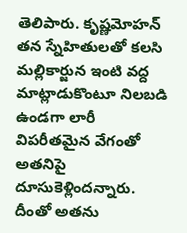తెలిపారు. కృష్ణమోహన్‌ తన స్నేహితులతో కలసి మల్లికార్జున ఇంటి వద్ద మాట్లాడుకొంటూ నిలబడి ఉండగా లారీ విపరీతమైన వేగంతో అతనిపై దూసుకెళ్లిందన్నారు. దీంతో అతను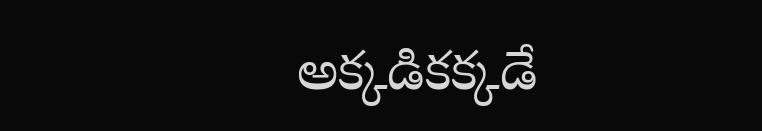అక్కడికక్కడే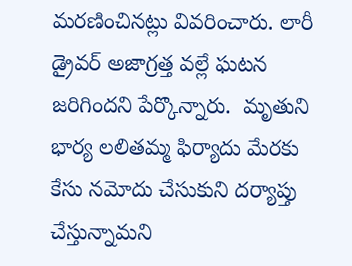మరణించినట్లు వివరించారు. లారీ డ్రైవర్‌ అజాగ్రత్త వల్లే ఘటన జరిగిందని పేర్కొన్నారు.  మృతుని భార్య లలితమ్మ ఫిర్యాదు మేరకు కేసు నమోదు చేసుకుని దర్యాప్తు చేస్తున్నామని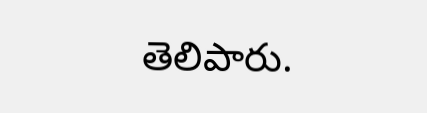తెలిపారు.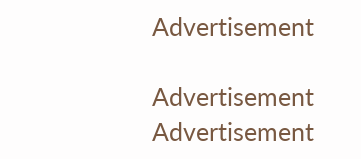Advertisement

Advertisement
Advertisement